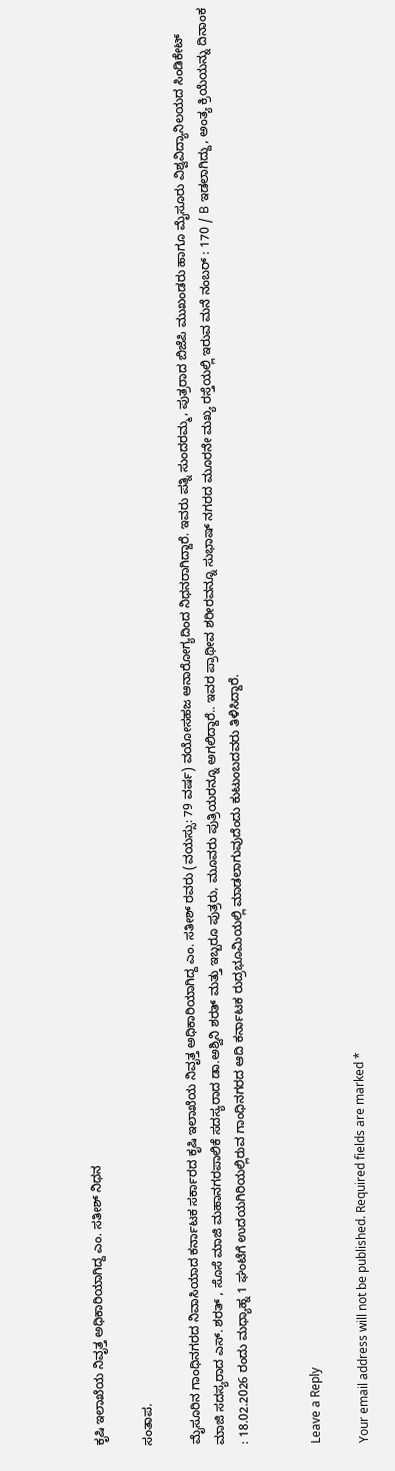ಕೃಷಿ ಇಲಾಖೆಯ ನಿವೃತ್ತ ಅಧಿಕಾರಿಯಾಗಿದ್ದ ಎಂ. ಸತೀಶ್ ನಿಧನ

ಸಂತಾಪ.

ಮೈಸೂರಿನ ಗಾಂಧಿನಗರದ ನಿವಾಸಿಯಾದ ಕರ್ನಾಟಕ ಸರ್ಕಾರದ ಕೃಷಿ ಇಲಾಖೆಯ ನಿವೃತ್ತ ಅಧಿಕಾರಿಯಾಗಿದ್ದ ಎಂ. ಸತೀಶ್ ರವರು (ವಯಸ್ಸು: 79 ವರ್ಷ) ವಯೋಸಹಜ ಆನಾರೋಗ್ಯದಿಂದ ನಿಧನರಾಗಿದ್ದಾರೆ. ಇವರು ಪತ್ನಿ ಸುಂದರಮ್ಮ, ಪುತ್ರರಾದ ಬಿಜೆಪಿ ಮುಖಂಡರು ಹಾಗೂ ಮೈಸೂರು ವಿಶ್ವವಿದ್ಯಾನಿಲಯದ ಸಿಂಡಿಕೇಟ್ ಮಾಜಿ ಸದಸ್ಯರಾದ ಎಸ್. ಶರತ್ , ಸೊಸೆ ಮಾಜಿ ಮಹಾನಗರಪಾಲಿಕೆ ಸದಸ್ಯರಾದ ಡಾ.ಅಶ್ವಿನಿ ಶರತ್ ಮತ್ತು ಇಬ್ಬರೂ ಪುತ್ರರು, ಮೂವರು ಪುತ್ರಿಯರನ್ನೂ ಅಗಲಿದ್ದಾರೆ.. ಇವರ ಪ್ರಾಥೀವ ಶರೀರವನ್ನೂ ಸುಭಾಷ್ ನಗರದ ಮೂರನೇ ಮಖ್ಯ ರಸ್ತೆಯಲ್ಲಿ ಇರುವ ಮನೆ ನಂಬರ್ : 170 / B ಇಡಲಾಗಿದ್ದು, ಅಂತ್ಯ ಕ್ರಿಯೆಯನ್ನು ದಿನಾಂಕ : 18.02.2026 ರಂದು ಮಧ್ಯಾಹ್ನ 1 ಘಂಟೆಗೆ ಉದಯಗಿರಿಯಲ್ಲಿರುವ ಗಾಂಧಿನಗರದ ಆದಿ ಕರ್ನಾಟಕ ರುದ್ರಭೂಮಿಯಲ್ಲಿ ಮಾಡಲಾಗುವುದೆಂದು ಕುಟುಂಬದವರು ತಿಳಿಸಿದ್ದಾರೆ.


Leave a Reply

Your email address will not be published. Required fields are marked *